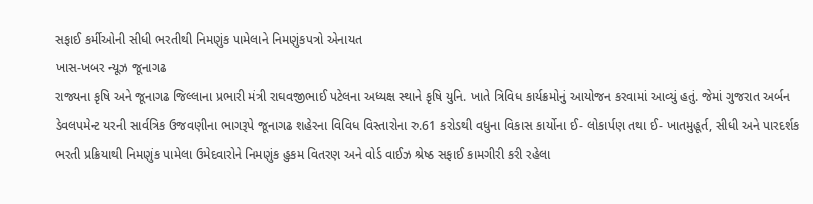સફાઈ કર્મીઓની સીધી ભરતીથી નિમણુંક પામેલાને નિમણુંકપત્રો એનાયત
ખાસ-ખબર ન્યૂઝ જૂનાગઢ
રાજ્યના કૃષિ અને જૂનાગઢ જિલ્લાના પ્રભારી મંત્રી રાઘવજીભાઈ પટેલના અધ્યક્ષ સ્થાને કૃષિ યુનિ. ખાતે ત્રિવિધ કાર્યક્રમોનું આયોજન કરવામાં આવ્યું હતું. જેમાં ગુજરાત અર્બન ડેવલપમેન્ટ યરની સાર્વત્રિક ઉજવણીના ભાગરૂપે જૂનાગઢ શહેરના વિવિધ વિસ્તારોના રુ.61 કરોડથી વધુના વિકાસ કાર્યોના ઈ- લોકાર્પણ તથા ઈ- ખાતમુહૂર્ત, સીધી અને પારદર્શક ભરતી પ્રક્રિયાથી નિમણુંક પામેલા ઉમેદવારોને નિમણુંક હુકમ વિતરણ અને વોર્ડ વાઈઝ શ્રેષ્ઠ સફાઈ કામગીરી કરી રહેલા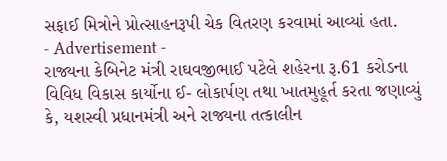સફાઈ મિત્રોને પ્રોત્સાહનરૂપી ચેક વિતરણ કરવામાં આવ્યાં હતા.
- Advertisement -
રાજ્યના કેબિનેટ મંત્રી રાઘવજીભાઈ પટેલે શહેરના રૂ.61 કરોડના વિવિધ વિકાસ કાર્યોના ઈ- લોકાર્પણ તથા ખાતમુહૂર્ત કરતા જણાવ્યું કે, યશસ્વી પ્રધાનમંત્રી અને રાજ્યના તત્કાલીન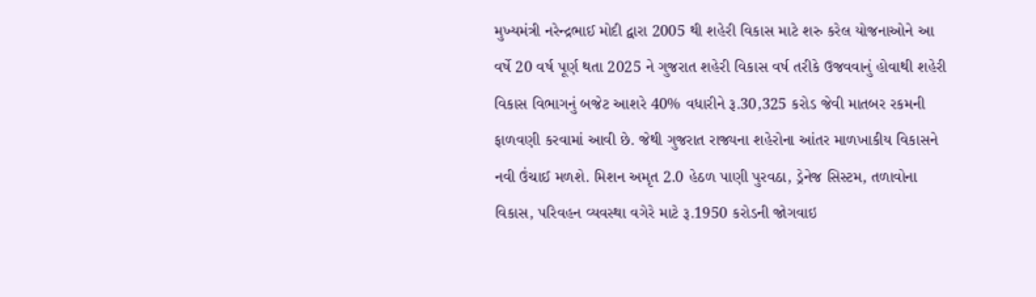મુખ્યમંત્રી નરેન્દ્રભાઈ મોદી દ્વારા 2005 થી શહેરી વિકાસ માટે શરુ કરેલ યોજનાઓને આ વર્ષે 20 વર્ષ પૂર્ણ થતા 2025 ને ગુજરાત શહેરી વિકાસ વર્ષ તરીકે ઉજવવાનું હોવાથી શહેરી વિકાસ વિભાગનું બજેટ આશરે 40% વધારીને રૂ.30,325 કરોડ જેવી માતબર રકમની ફાળવણી કરવામાં આવી છે. જેથી ગુજરાત રાજ્યના શહેરોના આંતર માળખાકીય વિકાસને નવી ઉંચાઈ મળશે. મિશન અમૃત 2.0 હેઠળ પાણી પુરવઠા, ડ્રેનેજ સિસ્ટમ, તળાવોના વિકાસ, પરિવહન વ્યવસ્થા વગેરે માટે રૂ.1950 કરોડની જોગવાઇ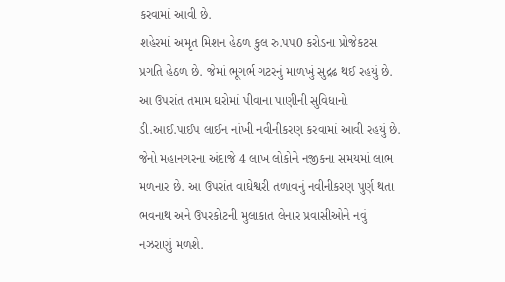કરવામાં આવી છે.
શહેરમાં અમૃત મિશન હેઠળ કુલ રુ.પપ0 કરોડના પ્રોજેકટસ પ્રગતિ હેઠળ છે. જેમાં ભૂગર્ભ ગટરનું માળખું સુદ્રઢ થઈ રહયું છે. આ ઉપરાંત તમામ ઘરોમાં પીવાના પાણીની સુવિધાનો ડી.આઈ.પાઈપ લાઈન નાંખી નવીનીકરણ કરવામાં આવી રહયું છે. જેનો મહાનગરના અંદાજે 4 લાખ લોકોને નજીકના સમયમાં લાભ મળનાર છે. આ ઉપરાંત વાઘેશ્વરી તળાવનું નવીનીકરણ પુર્ણ થતા ભવનાથ અને ઉપરકોટની મુલાકાત લેનાર પ્રવાસીઓને નવું નઝરાણું મળશે.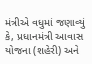મંત્રીએ વધુમાં જણાવ્યું કે, પ્રધાનમંત્રી આવાસ યોજના (શહેરી) અને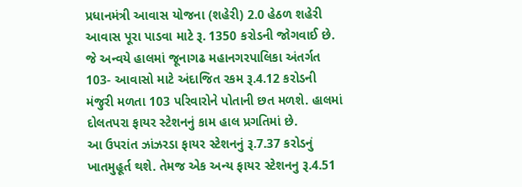પ્રધાનમંત્રી આવાસ યોજના (શહેરી) 2.0 હેઠળ શહેરી આવાસ પૂરા પાડવા માટે રૂ. 1350 કરોડની જોગવાઈ છે. જે અન્વયે હાલમાં જૂનાગઢ મહાનગરપાલિકા અંતર્ગત 103- આવાસો માટે અંદાજિત રકમ રૂ.4.12 કરોડની મંજુરી મળતા 103 પરિવારોને પોતાની છત મળશે. હાલમાં દોલતપરા ફાયર સ્ટેશનનું કામ હાલ પ્રગતિમાં છે.
આ ઉપરાંત ઝાંઝરડા ફાયર સ્ટેશનનું રૂ.7.37 કરોડનું ખાતમુહૂર્ત થશે. તેમજ એક અન્ય ફાયર સ્ટેશનનુ રૂ.4.51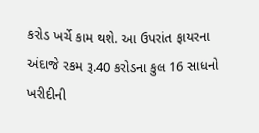કરોડ ખર્ચે કામ થશે. આ ઉપરાંત ફાયરના અંદાજે રકમ રૂ.40 કરોડના કુલ 16 સાધનો ખરીદીની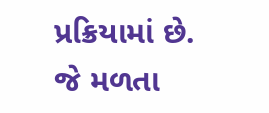પ્રક્રિયામાં છે. જે મળતા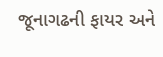જૂનાગઢની ફાયર અને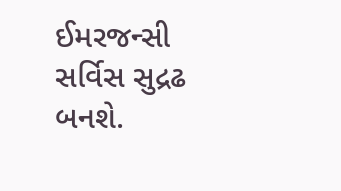ઈમરજન્સી સર્વિસ સુદ્રઢ બનશે.